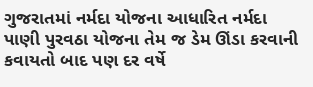ગુજરાતમાં નર્મદા યોજના આધારિત નર્મદા પાણી પુરવઠા યોજના તેમ જ ડેમ ઊંડા કરવાની કવાયતો બાદ પણ દર વર્ષે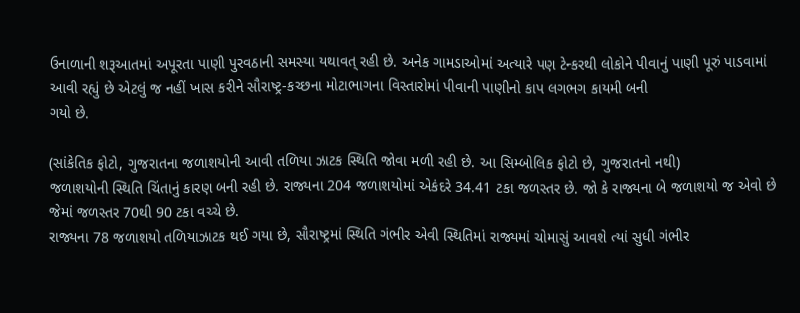ઉનાળાની શરૂઆતમાં અપૂરતા પાણી પુરવઠાની સમસ્યા યથાવત્ રહી છે. અનેક ગામડાઓમાં અત્યારે પણ ટેન્કરથી લોકોને પીવાનું પાણી પૂરું પાડવામાં આવી રહ્યું છે એટલું જ નહીં ખાસ કરીને સૌરાષ્ટ્ર-કચ્છના મોટાભાગના વિસ્તારોમાં પીવાની પાણીનો કાપ લગભગ કાયમી બની
ગયો છે.

(સાંકેતિક ફોટો, ગુજરાતના જળાશયોની આવી તળિયા ઝાટક સ્થિતિ જોવા મળી રહી છે. આ સિમ્બોલિક ફોટો છે, ગુજરાતનો નથી)
જળાશયોની સ્થિતિ ચિંતાનું કારણ બની રહી છે. રાજ્યના 204 જળાશયોમાં એકંદરે 34.41 ટકા જળસ્તર છે. જો કે રાજ્યના બે જળાશયો જ એવો છે જેમાં જળસ્તર 70થી 90 ટકા વચ્ચે છે.
રાજ્યના 78 જળાશયો તળિયાઝાટક થઈ ગયા છે, સૌરાષ્ટ્રમાં સ્થિતિ ગંભીર એવી સ્થિતિમાં રાજ્યમાં ચોમાસું આવશે ત્યાં સુધી ગંભીર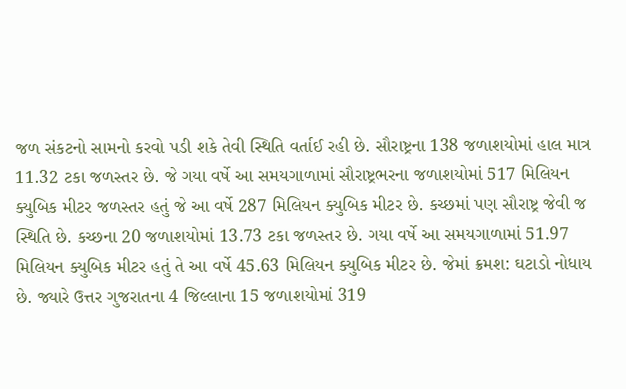જળ સંકટનો સામનો કરવો પડી શકે તેવી સ્થિતિ વર્તાઈ રહી છે. સૌરાષ્ટ્રના 138 જળાશયોમાં હાલ માત્ર 11.32 ટકા જળસ્તર છે. જે ગયા વર્ષે આ સમયગાળામાં સૌરાષ્ટ્રભરના જળાશયોમાં 517 મિલિયન ક્યુબિક મીટર જળસ્તર હતું જે આ વર્ષે 287 મિલિયન ક્યુબિક મીટર છે. કચ્છમાં પણ સૌરાષ્ટ્ર જેવી જ સ્થિતિ છે. કચ્છના 20 જળાશયોમાં 13.73 ટકા જળસ્તર છે. ગયા વર્ષે આ સમયગાળામાં 51.97 મિલિયન ક્યુબિક મીટર હતું તે આ વર્ષે 45.63 મિલિયન ક્યુબિક મીટર છે. જેમાં ક્રમશ: ઘટાડો નોધાય છે. જ્યારે ઉત્તર ગુજરાતના 4 જિલ્લાના 15 જળાશયોમાં 319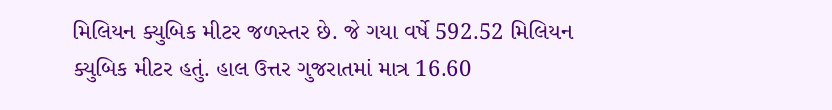મિલિયન ક્યુબિક મીટર જળસ્તર છે. જે ગયા વર્ષે 592.52 મિલિયન ક્યુબિક મીટર હતું. હાલ ઉત્તર ગુજરાતમાં માત્ર 16.60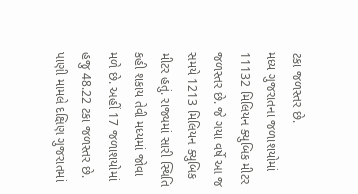ટકા જળસ્તર છે.
મધ્ય ગુજરાતના જળાશયોમાં 11132 મિલિયન ક્યુબિક મીટર જળસ્તર છે. જે ગયા વર્ષે આ જ સમયે 1213 મિલિયન ક્યુબિક મીટર હતું. રાજ્યમાં સારી સ્થિતિ કહી શકાય તેવી મધ્યમાં જોવા મળે છે. અહીં 17 જળાશયોમાં હજુ 48.22 ટકા જળસ્તર છે. પાણી મામલે દક્ષિણ ગુજરાતમાં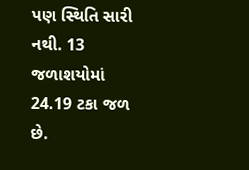પણ સ્થિતિ સારી નથી. 13 જળાશયોમાં 24.19 ટકા જળ છે.